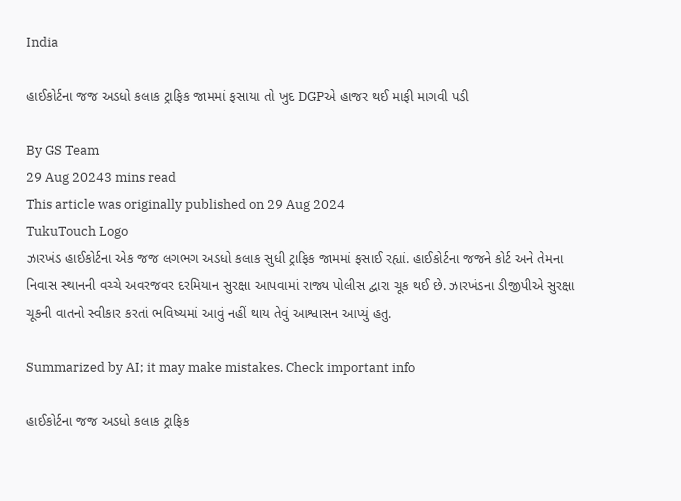India

હાઈકોર્ટના જજ અડધો કલાક ટ્રાફિક જામમાં ફસાયા તો ખુદ DGPએ હાજર થઈ માફી માગવી પડી

By GS Team
29 Aug 20243 mins read
This article was originally published on 29 Aug 2024
TukuTouch Logo
ઝારખંડ હાઈકોર્ટના એક જજ લગભગ અડધો કલાક સુધી ટ્રાફિક જામમાં ફસાઈ રહ્યાં. હાઈકોર્ટના જજને કોર્ટ અને તેમના નિવાસ સ્થાનની વચ્ચે અવરજવર દરમિયાન સુરક્ષા આપવામાં રાજ્ય પોલીસ દ્વારા ચૂક થઈ છે. ઝારખંડના ડીજીપીએ સુરક્ષા ચૂકની વાતનો સ્વીકાર કરતાં ભવિષ્યમાં આવું નહીં થાય તેવું આશ્વાસન આપ્યું હતુ.

Summarized by AI; it may make mistakes. Check important info

હાઈકોર્ટના જજ અડધો કલાક ટ્રાફિક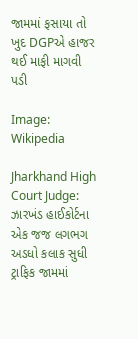જામમાં ફસાયા તો ખુદ DGPએ હાજર થઈ માફી માગવી પડી

Image: Wikipedia

Jharkhand High Court Judge: ઝારખંડ હાઈકોર્ટના એક જજ લગભગ અડધો કલાક સુધી ટ્રાફિક જામમાં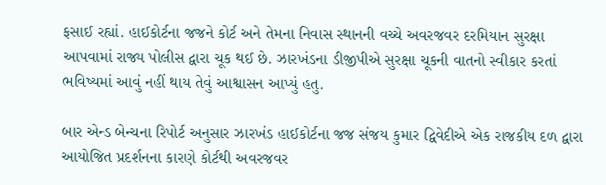ફસાઈ રહ્યાં. હાઈકોર્ટના જજને કોર્ટ અને તેમના નિવાસ સ્થાનની વચ્ચે અવરજવર દરમિયાન સુરક્ષા આપવામાં રાજ્ય પોલીસ દ્વારા ચૂક થઈ છે. ઝારખંડના ડીજીપીએ સુરક્ષા ચૂકની વાતનો સ્વીકાર કરતાં ભવિષ્યમાં આવું નહીં થાય તેવું આશ્વાસન આપ્યું હતુ.

બાર એન્ડ બેન્ચના રિપોર્ટ અનુસાર ઝારખંડ હાઈકોર્ટના જજ સંજય કુમાર દ્વિવેદીએ એક રાજકીય દળ દ્વારા આયોજિત પ્રદર્શનના કારણે કોર્ટથી અવરજવર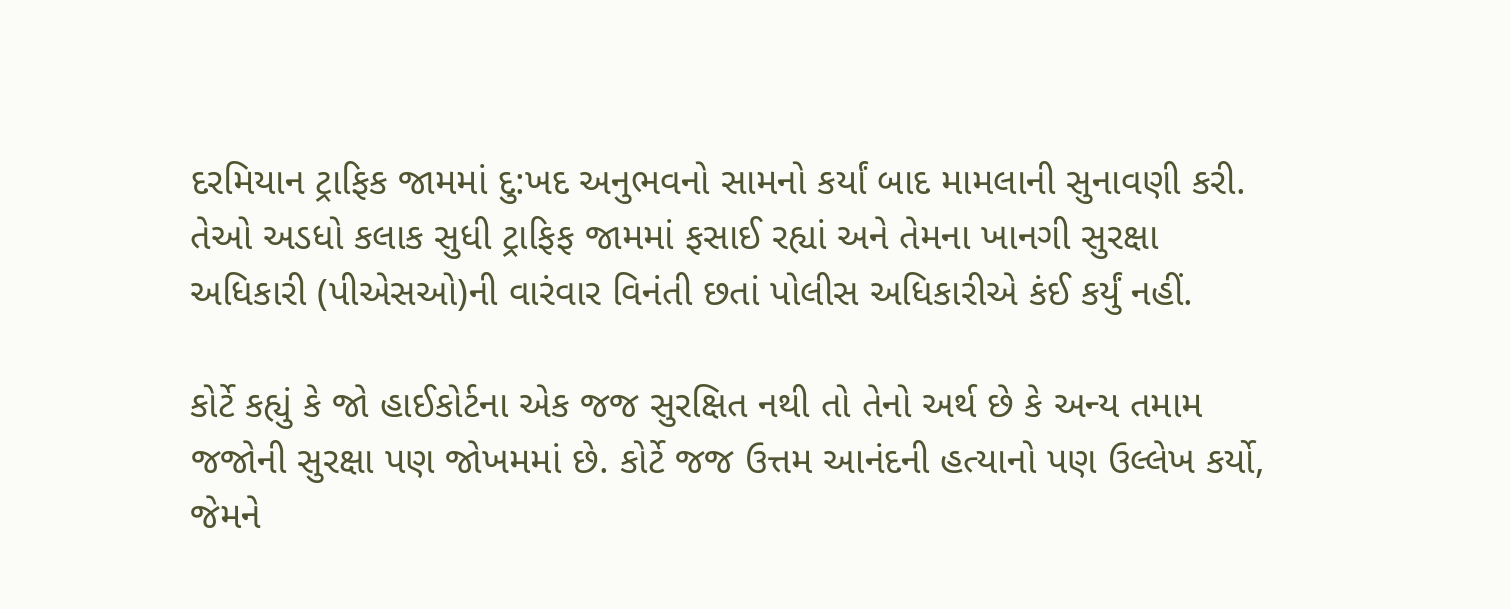દરમિયાન ટ્રાફિક જામમાં દુ:ખદ અનુભવનો સામનો કર્યાં બાદ મામલાની સુનાવણી કરી. તેઓ અડધો કલાક સુધી ટ્રાફિફ જામમાં ફસાઈ રહ્યાં અને તેમના ખાનગી સુરક્ષા અધિકારી (પીએસઓ)ની વારંવાર વિનંતી છતાં પોલીસ અધિકારીએ કંઈ કર્યું નહીં.

કોર્ટે કહ્યું કે જો હાઈકોર્ટના એક જજ સુરક્ષિત નથી તો તેનો અર્થ છે કે અન્ય તમામ જજોની સુરક્ષા પણ જોખમમાં છે. કોર્ટે જજ ઉત્તમ આનંદની હત્યાનો પણ ઉલ્લેખ કર્યો, જેમને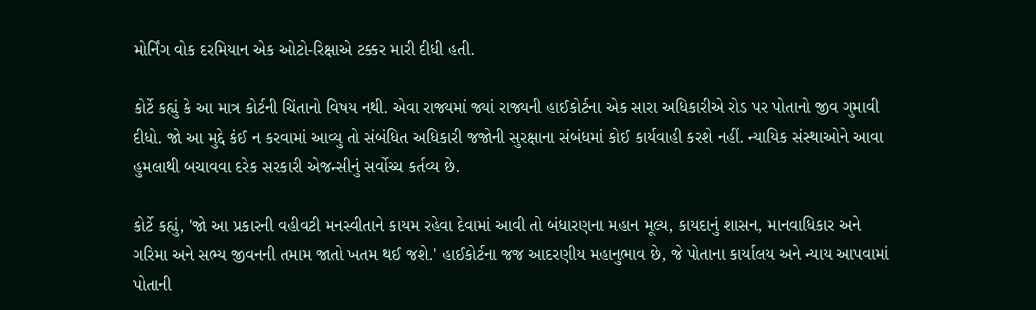મોર્નિંગ વોક દરમિયાન એક ઓટો-રિક્ષાએ ટક્કર મારી દીધી હતી.

કોર્ટે કહ્યું કે આ માત્ર કોર્ટની ચિંતાનો વિષય નથી. એવા રાજ્યમાં જ્યાં રાજ્યની હાઈકોર્ટના એક સારા અધિકારીએ રોડ પર પોતાનો જીવ ગુમાવી દીધો. જો આ મુદ્દે કંઈ ન કરવામાં આવ્યુ તો સંબંધિત અધિકારી જજોની સુરક્ષાના સંબંધમાં કોઈ કાર્યવાહી કરશે નહીં. ન્યાયિક સંસ્થાઓને આવા હુમલાથી બચાવવા દરેક સરકારી એજન્સીનું સર્વોચ્ચ કર્તવ્ય છે.

કોર્ટે કહ્યું, 'જો આ પ્રકારની વહીવટી મનસ્વીતાને કાયમ રહેવા દેવામાં આવી તો બંધારણના મહાન મૂલ્ય, કાયદાનું શાસન, માનવાધિકાર અને ગરિમા અને સભ્ય જીવનની તમામ જાતો ખતમ થઈ જશે.' હાઈકોર્ટના જજ આદરણીય મહાનુભાવ છે, જે પોતાના કાર્યાલય અને ન્યાય આપવામાં પોતાની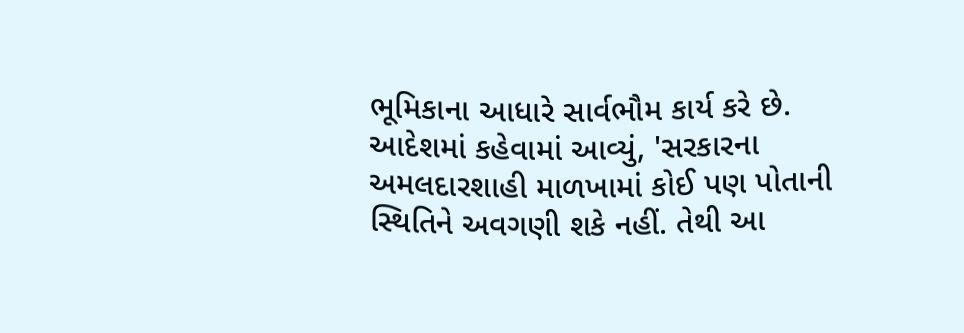ભૂમિકાના આધારે સાર્વભૌમ કાર્ય કરે છે. આદેશમાં કહેવામાં આવ્યું, 'સરકારના અમલદારશાહી માળખામાં કોઈ પણ પોતાની સ્થિતિને અવગણી શકે નહીં. તેથી આ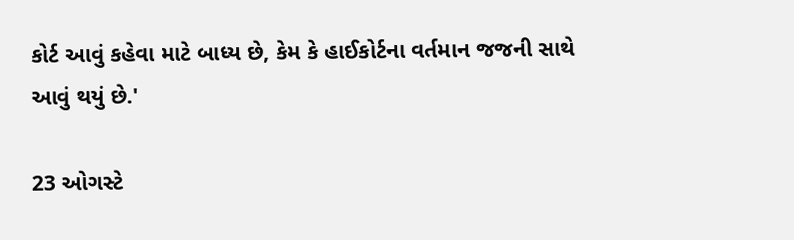કોર્ટ આવું કહેવા માટે બાધ્ય છે, કેમ કે હાઈકોર્ટના વર્તમાન જજની સાથે આવું થયું છે.'

23 ઓગસ્ટે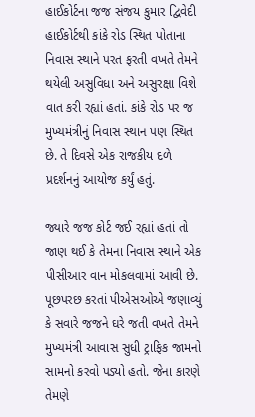હાઈકોર્ટના જજ સંજય કુમાર દ્વિવેદી હાઈકોર્ટથી કાંકે રોડ સ્થિત પોતાના નિવાસ સ્થાને પરત ફરતી વખતે તેમને થયેલી અસુવિધા અને અસુરક્ષા વિશે વાત કરી રહ્યાં હતાં. કાંકે રોડ પર જ મુખ્યમંત્રીનું નિવાસ સ્થાન પણ સ્થિત છે. તે દિવસે એક રાજકીય દળે પ્રદર્શનનું આયોજ કર્યું હતું.

જ્યારે જજ કોર્ટ જઈ રહ્યાં હતાં તો જાણ થઈ કે તેમના નિવાસ સ્થાને એક પીસીઆર વાન મોકલવામાં આવી છે. પૂછપરછ કરતાં પીએસઓએ જણાવ્યું કે સવારે જજને ઘરે જતી વખતે તેમને મુખ્યમંત્રી આવાસ સુધી ટ્રાફિક જામનો સામનો કરવો પડ્યો હતો. જેના કારણે તેમણે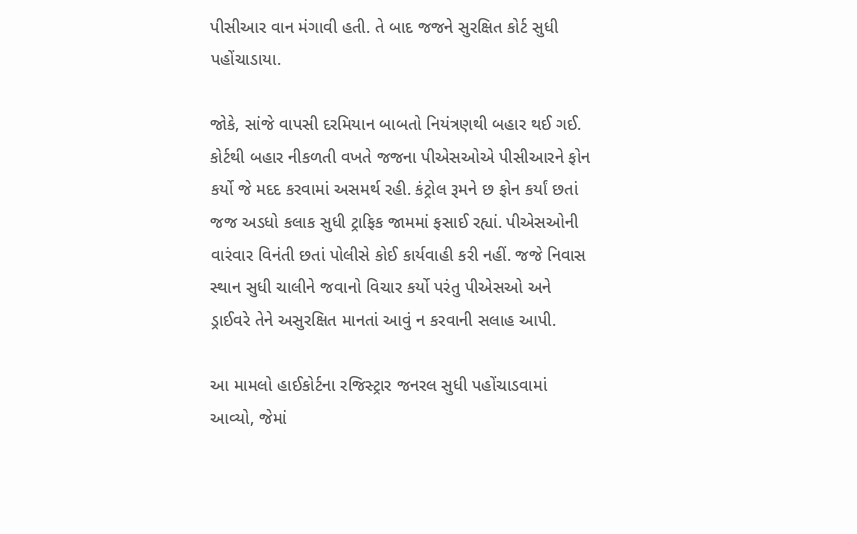પીસીઆર વાન મંગાવી હતી. તે બાદ જજને સુરક્ષિત કોર્ટ સુધી પહોંચાડાયા.

જોકે, સાંજે વાપસી દરમિયાન બાબતો નિયંત્રણથી બહાર થઈ ગઈ. કોર્ટથી બહાર નીકળતી વખતે જજના પીએસઓએ પીસીઆરને ફોન કર્યો જે મદદ કરવામાં અસમર્થ રહી. કંટ્રોલ રૂમને છ ફોન કર્યાં છતાં જજ અડધો કલાક સુધી ટ્રાફિક જામમાં ફસાઈ રહ્યાં. પીએસઓની વારંવાર વિનંતી છતાં પોલીસે કોઈ કાર્યવાહી કરી નહીં. જજે નિવાસ સ્થાન સુધી ચાલીને જવાનો વિચાર કર્યો પરંતુ પીએસઓ અને ડ્રાઈવરે તેને અસુરક્ષિત માનતાં આવું ન કરવાની સલાહ આપી.

આ મામલો હાઈકોર્ટના રજિસ્ટ્રાર જનરલ સુધી પહોંચાડવામાં આવ્યો, જેમાં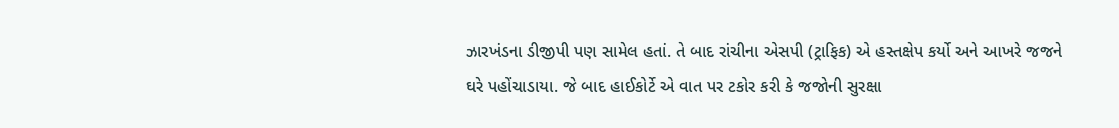ઝારખંડના ડીજીપી પણ સામેલ હતાં. તે બાદ રાંચીના એસપી (ટ્રાફિક) એ હસ્તક્ષેપ કર્યો અને આખરે જજને ઘરે પહોંચાડાયા. જે બાદ હાઈકોર્ટે એ વાત પર ટકોર કરી કે જજોની સુરક્ષા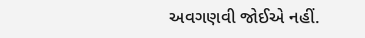અવગણવી જોઈએ નહીં.